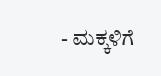- ಮಕ್ಕಳಿಗೆ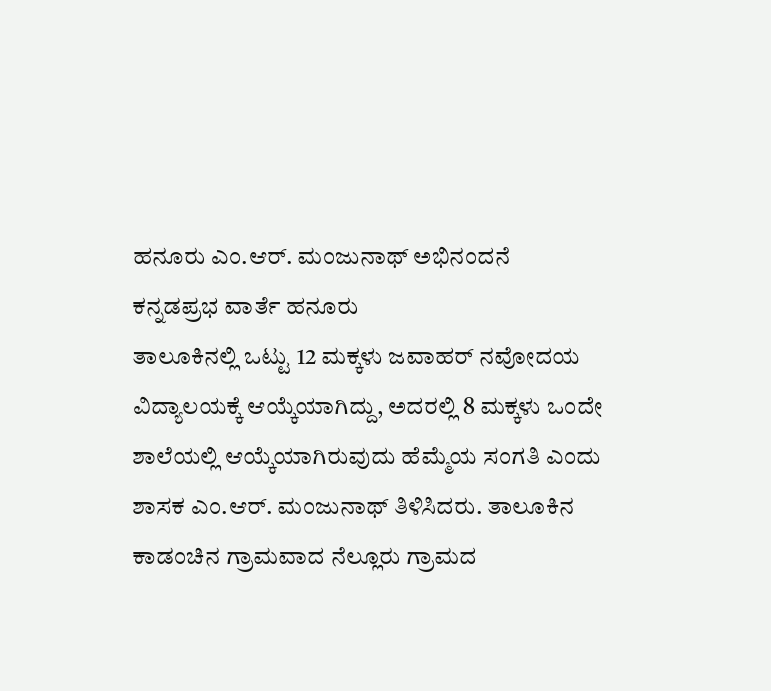ಹನೂರು ಎಂ.ಆರ್. ಮಂಜುನಾಥ್ ಅಭಿನಂದನೆ
ಕನ್ನಡಪ್ರಭ ವಾರ್ತೆ ಹನೂರು
ತಾಲೂಕಿನಲ್ಲಿ ಒಟ್ಟು 12 ಮಕ್ಕಳು ಜವಾಹರ್ ನವೋದಯ ವಿದ್ಯಾಲಯಕ್ಕೆ ಆಯ್ಕೆಯಾಗಿದ್ದು, ಅದರಲ್ಲಿ 8 ಮಕ್ಕಳು ಒಂದೇ ಶಾಲೆಯಲ್ಲಿ ಆಯ್ಕೆಯಾಗಿರುವುದು ಹೆಮ್ಮೆಯ ಸಂಗತಿ ಎಂದು ಶಾಸಕ ಎಂ.ಆರ್. ಮಂಜುನಾಥ್ ತಿಳಿಸಿದರು. ತಾಲೂಕಿನ ಕಾಡಂಚಿನ ಗ್ರಾಮವಾದ ನೆಲ್ಲೂರು ಗ್ರಾಮದ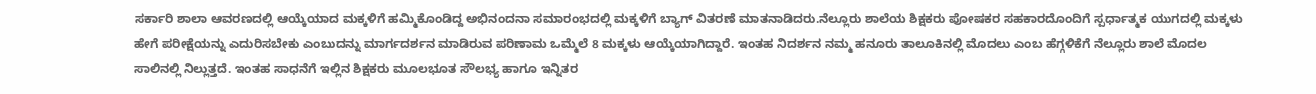ಸರ್ಕಾರಿ ಶಾಲಾ ಆವರಣದಲ್ಲಿ ಆಯ್ಕೆಯಾದ ಮಕ್ಕಳಿಗೆ ಹಮ್ಮಿಕೊಂಡಿದ್ದ ಅಭಿನಂದನಾ ಸಮಾರಂಭದಲ್ಲಿ ಮಕ್ಕಳಿಗೆ ಬ್ಯಾಗ್ ವಿತರಣೆ ಮಾತನಾಡಿದರು.ನೆಲ್ಲೂರು ಶಾಲೆಯ ಶಿಕ್ಷಕರು ಪೋಷಕರ ಸಹಕಾರದೊಂದಿಗೆ ಸ್ಪರ್ಧಾತ್ಮಕ ಯುಗದಲ್ಲಿ ಮಕ್ಕಳು ಹೇಗೆ ಪರೀಕ್ಷೆಯನ್ನು ಎದುರಿಸಬೇಕು ಎಂಬುದನ್ನು ಮಾರ್ಗದರ್ಶನ ಮಾಡಿರುವ ಪರಿಣಾಮ ಒಮ್ಮೆಲೆ 8 ಮಕ್ಕಳು ಆಯ್ಕೆಯಾಗಿದ್ದಾರೆ. ಇಂತಹ ನಿದರ್ಶನ ನಮ್ಮ ಹನೂರು ತಾಲೂಕಿನಲ್ಲಿ ಮೊದಲು ಎಂಬ ಹೆಗ್ಗಳಿಕೆಗೆ ನೆಲ್ಲೂರು ಶಾಲೆ ಮೊದಲ ಸಾಲಿನಲ್ಲಿ ನಿಲ್ಲುತ್ತದೆ. ಇಂತಹ ಸಾಧನೆಗೆ ಇಲ್ಲಿನ ಶಿಕ್ಷಕರು ಮೂಲಭೂತ ಸೌಲಭ್ಯ ಹಾಗೂ ಇನ್ನಿತರ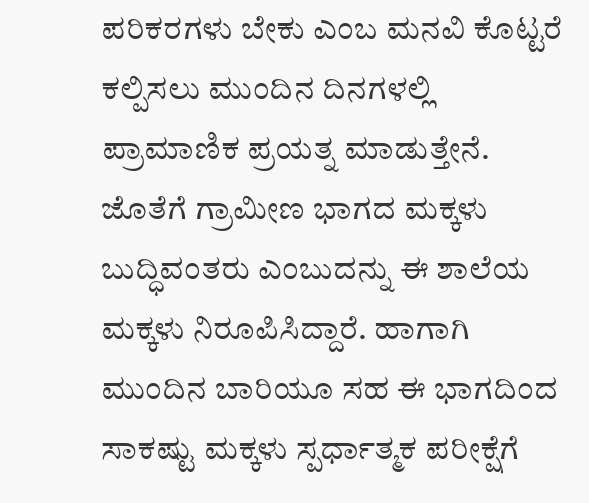ಪರಿಕರಗಳು ಬೇಕು ಎಂಬ ಮನವಿ ಕೊಟ್ಟರೆ ಕಲ್ಪಿಸಲು ಮುಂದಿನ ದಿನಗಳಲ್ಲಿ ಪ್ರಾಮಾಣಿಕ ಪ್ರಯತ್ನ ಮಾಡುತ್ತೇನೆ. ಜೊತೆಗೆ ಗ್ರಾಮೀಣ ಭಾಗದ ಮಕ್ಕಳು ಬುದ್ಧಿವಂತರು ಎಂಬುದನ್ನು ಈ ಶಾಲೆಯ ಮಕ್ಕಳು ನಿರೂಪಿಸಿದ್ದಾರೆ. ಹಾಗಾಗಿ ಮುಂದಿನ ಬಾರಿಯೂ ಸಹ ಈ ಭಾಗದಿಂದ ಸಾಕಷ್ಟು ಮಕ್ಕಳು ಸ್ಪರ್ಧಾತ್ಮಕ ಪರೀಕ್ಷೆಗೆ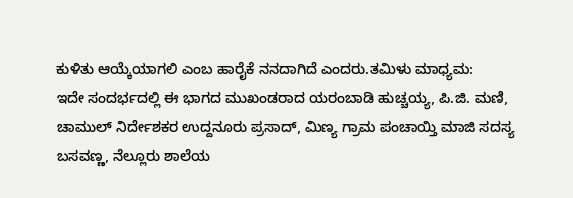ಕುಳಿತು ಆಯ್ಕೆಯಾಗಲಿ ಎಂಬ ಹಾರೈಕೆ ನನದಾಗಿದೆ ಎಂದರು.ತಮಿಳು ಮಾಧ್ಯಮ:
ಇದೇ ಸಂದರ್ಭದಲ್ಲಿ ಈ ಭಾಗದ ಮುಖಂಡರಾದ ಯರಂಬಾಡಿ ಹುಚ್ಚಯ್ಯ, ಪಿ.ಜಿ. ಮಣಿ, ಚಾಮುಲ್ ನಿರ್ದೇಶಕರ ಉದ್ದನೂರು ಪ್ರಸಾದ್, ಮಿಣ್ಯ ಗ್ರಾಮ ಪಂಚಾಯ್ತಿ ಮಾಜಿ ಸದಸ್ಯ ಬಸವಣ್ಣ, ನೆಲ್ಲೂರು ಶಾಲೆಯ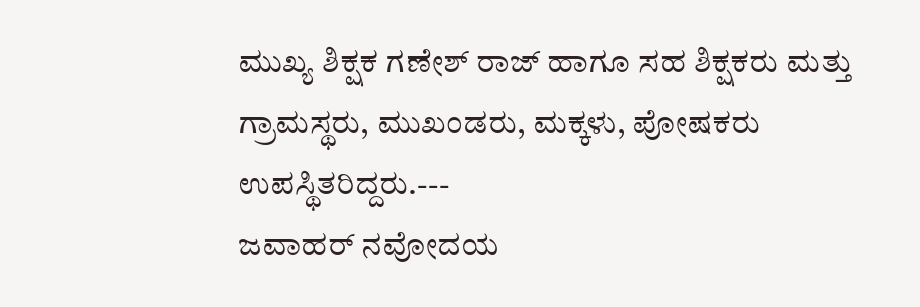ಮುಖ್ಯ ಶಿಕ್ಷಕ ಗಣೇಶ್ ರಾಜ್ ಹಾಗೂ ಸಹ ಶಿಕ್ಷಕರು ಮತ್ತು ಗ್ರಾಮಸ್ಥರು, ಮುಖಂಡರು, ಮಕ್ಕಳು, ಪೋಷಕರು ಉಪಸ್ಥಿತರಿದ್ದರು.---
ಜವಾಹರ್ ನವೋದಯ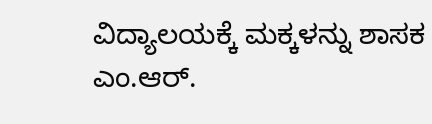ವಿದ್ಯಾಲಯಕ್ಕೆ ಮಕ್ಕಳನ್ನು ಶಾಸಕ ಎಂ.ಆರ್.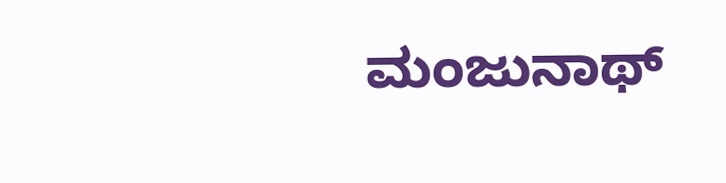ಮಂಜುನಾಥ್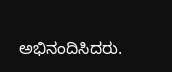ಅಭಿನಂದಿಸಿದರು.